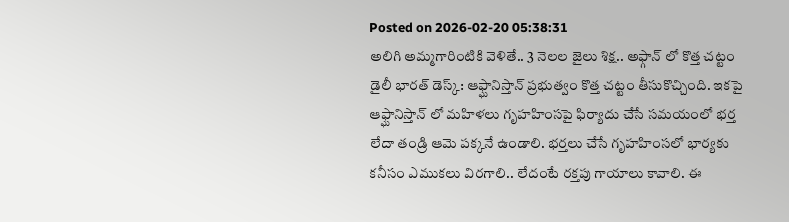Posted on 2026-02-20 05:38:31
అలిగి అమ్మగారింటికి వెళితే.. 3 నెలల జైలు శిక్ష.. అఫ్గాన్ లో కొత్త చట్టం
డైలీ భారత్ డెస్క్: ఆఫ్ఘానిస్తాన్ ప్రభుత్వం కొత్త చట్టం తీసుకొచ్చింది. ఇకపై ఆఫ్ఘానిస్తాన్ లో మహిళలు గృహహింసపై ఫిర్యాదు చేసే సమయంలో భర్త లేదా తండ్రి ఆమె పక్కనే ఉండాలి. భర్తలు చేసే గృహహింసలో భార్యకు కనీసం ఎముకలు విరగాలి.. లేదంటే రక్తపు గాయాలు కావాలి. ఈ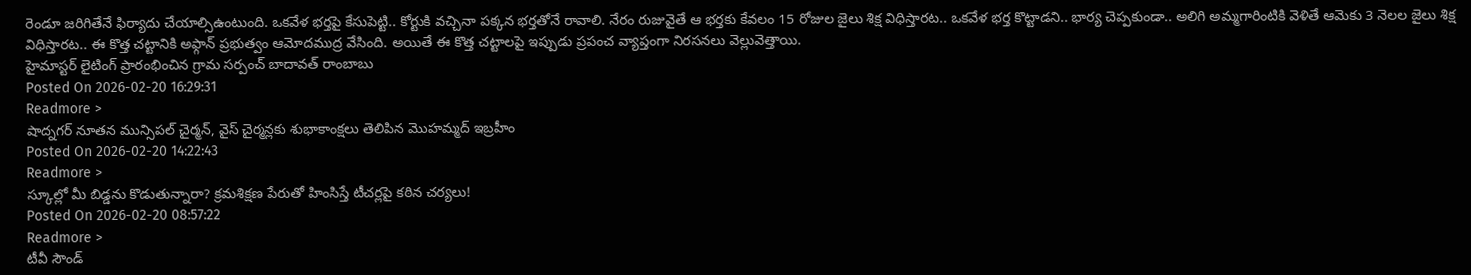రెండూ జరిగితేనే ఫిర్యాదు చేయాల్సిఉంటుంది. ఒకవేళ భర్తపై కేసుపెట్టి.. కోర్టుకి వచ్చినా పక్కన భర్తతోనే రావాలి. నేరం రుజువైతే ఆ భర్తకు కేవలం 15 రోజుల జైలు శిక్ష విధిస్తారట.. ఒకవేళ భర్త కొట్టాడని.. భార్య చెప్పకుండా.. అలిగి అమ్మగారింటికి వెళితే ఆమెకు 3 నెలల జైలు శిక్ష విధిస్తారట.. ఈ కొత్త చట్టానికి అఫ్గాన్ ప్రభుత్వం ఆమోదముద్ర వేసింది. అయితే ఈ కొత్త చట్టాలపై ఇప్పుడు ప్రపంచ వ్యాప్తంగా నిరసనలు వెల్లువెత్తాయి.
హైమాస్టర్ లైటింగ్ ప్రారంభించిన గ్రామ సర్పంచ్ బాదావత్ రాంబాబు
Posted On 2026-02-20 16:29:31
Readmore >
షాద్నగర్ నూతన మున్సిపల్ చైర్మన్, వైస్ చైర్మన్లకు శుభాకాంక్షలు తెలిపిన మొహమ్మద్ ఇబ్రహీం
Posted On 2026-02-20 14:22:43
Readmore >
స్కూల్లో మీ బిడ్డను కొడుతున్నారా? క్రమశిక్షణ పేరుతో హింసిస్తే టీచర్లపై కఠిన చర్యలు!
Posted On 2026-02-20 08:57:22
Readmore >
టీవీ సౌండ్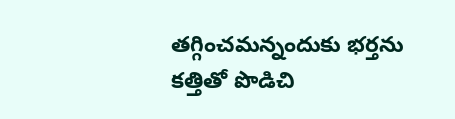తగ్గించమన్నందుకు భర్తను కత్తితో పొడిచి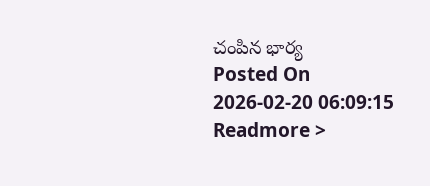చంపిన భార్య
Posted On 2026-02-20 06:09:15
Readmore >